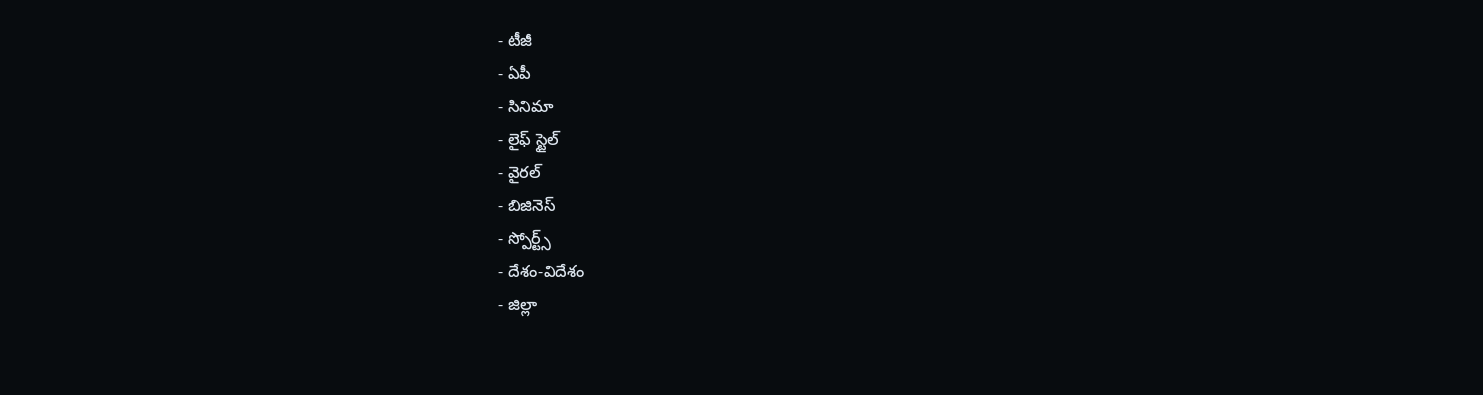- టీజీ
- ఏపీ
- సినిమా
- లైఫ్ స్టైల్
- వైరల్
- బిజినెస్
- స్పోర్ట్స్
- దేశం-విదేశం
- జిల్లా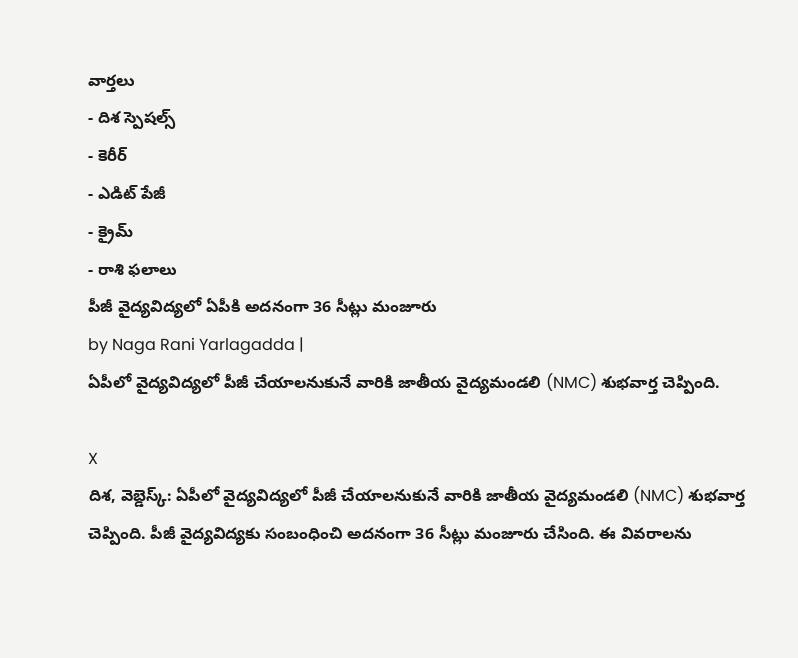వార్తలు
- దిశ స్పెషల్స్
- కెరీర్
- ఎడిట్ పేజీ
- క్రైమ్
- రాశి ఫలాలు
పీజీ వైద్యవిద్యలో ఏపీకి అదనంగా 36 సీట్లు మంజూరు
by Naga Rani Yarlagadda |
ఏపీలో వైద్యవిద్యలో పీజీ చేయాలనుకునే వారికి జాతీయ వైద్యమండలి (NMC) శుభవార్త చెప్పింది.

X
దిశ, వెబ్డెస్క్: ఏపీలో వైద్యవిద్యలో పీజీ చేయాలనుకునే వారికి జాతీయ వైద్యమండలి (NMC) శుభవార్త చెప్పింది. పీజీ వైద్యవిద్యకు సంబంధించి అదనంగా 36 సీట్లు మంజూరు చేసింది. ఈ వివరాలను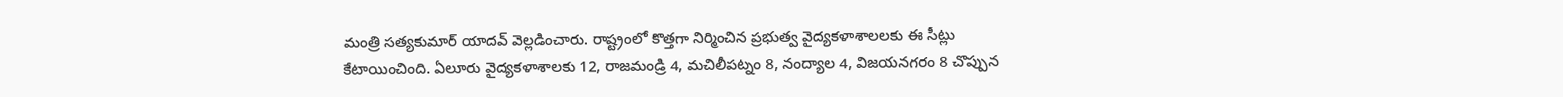మంత్రి సత్యకుమార్ యాదవ్ వెల్లడించారు. రాష్ట్రంలో కొత్తగా నిర్మించిన ప్రభుత్వ వైద్యకళాశాలలకు ఈ సీట్లు కేటాయించింది. ఏలూరు వైద్యకళాశాలకు 12, రాజమండ్రి 4, మచిలీపట్నం 8, నంద్యాల 4, విజయనగరం 8 చొప్పున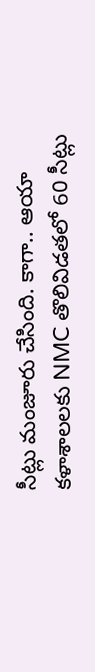సీట్లు మంజూరు చేసింది. కాగా.. ఆయా కళాశాలలకు NMC తొలివిడతలో 60 సీట్లు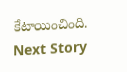కేటాయించింది.
Next Story